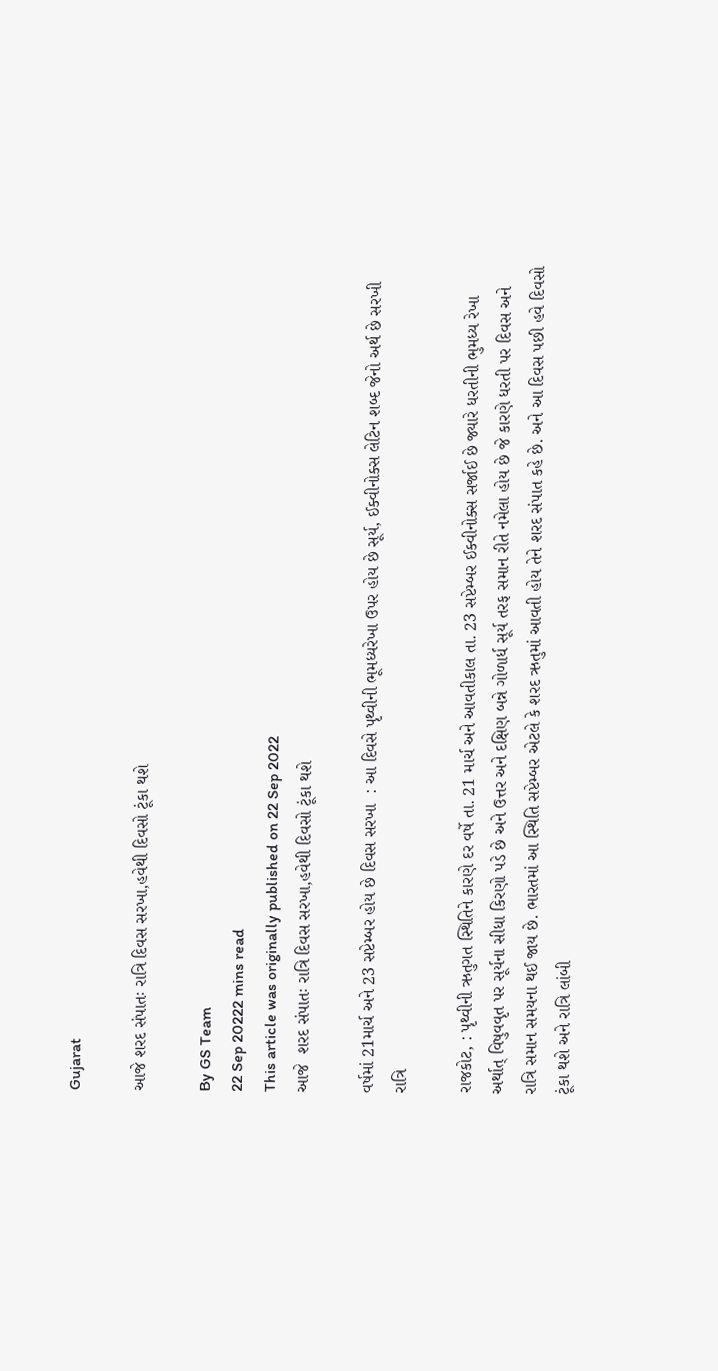Gujarat

આજે શરદ સંપાતઃ રાત્રિ દિવસ સરખા,હવેથી દિવસો ટૂંકા થશે

By GS Team
22 Sep 20222 mins read
This article was originally published on 22 Sep 2022
આજે  શરદ સંપાતઃ રાત્રિ દિવસ સરખા,હવેથી દિવસો ટૂંકા થશે

વર્ષમાં 21માર્ચ અને 23 સપ્ટેમ્બર હોય છે દિવસ સરખા  : આ દિવસે પૃથ્વીની ભૂમધ્યરેખા ઉપર હોય છે સૂર્ય, ઈક્વીનોક્સ લેટિન શબ્દ જેનો અર્થ છે સરખી રાત્રિ

રાજકોટ, : પૃથ્વીની ઋતુગત સ્થિતિને કારણે દર વર્ષે તા. 21 માર્ચ અને આવતીકાલ તા. 23 સપ્ટેમ્બર ઈક્વીનોક્સ સર્જાઈ છે જ્યારે ધરતીની ભુમધ્ય રેખા અર્થાત્ વિષુવવૃત પર સૂર્યના સીધા કિરણો પડે છે અને ઉત્તર અને દક્ષિણ બન્ને ગોળાર્ધ સૂર્ય તરફ સમાન રીતે નમેલા હોય છે જે કારણે ધરતી પર દિવસ અને રાત્રિ સમાન સમયના થઈ જાય છે. ભારતમાં આ સ્થિતિ સપ્ટેમ્બર એટલે કે શરદ ઋતુમાં આવતી હોય તેને શરદ સંપાત કહે છે. અને આ દિવસ પછી હવે દિવસો ટૂંકા થશે અને રાત્રિ લાંબી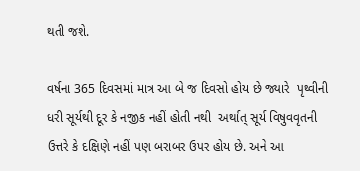થતી જશે.

વર્ષના 365 દિવસમાં માત્ર આ બે જ દિવસો હોય છે જ્યારે  પૃથ્વીની ધરી સૂર્યથી દૂર કે નજીક નહીં હોતી નથી  અર્થાત્ સૂર્ય વિષુવવૃતની ઉત્તરે કે દક્ષિણે નહીં પણ બરાબર ઉપર હોય છે. અને આ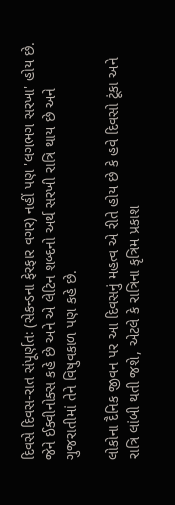દિવસે દિવસ-રાત સંપૂર્ણતઃ (સેકન્ડના ફેરફાર વગર) નહીં પણ 'લગભગ સરખા' હોય છે. જેને ઈક્વીનોક્સ કહે છે અને એ લેટિન શબ્દનો અર્થ સરખી રાત્રિ થાય છે અને ગુજરાતીમાં તેને વિષુવકાળ પણ કહે છે.

લોકોના દૈનિક જીવન પર આ દિવસનું મહત્વ એ રીતે હોય છે કે હવે દિવસો ટૂંકા અને રાત્રિ લાંબી થતી જશે, એટલે કે રાત્રિના કૃત્રિમ પ્રકાશ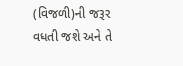(વિજળી)ની જરૂર વધતી જશે અને તે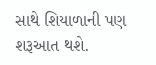સાથે શિયાળાની પણ શરૂઆત થશે.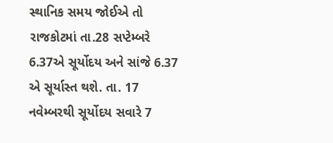સ્થાનિક સમય જોઈએ તો રાજકોટમાં તા.28 સપ્ટેમ્બરે 6.37એ સૂર્યોદય અને સાંજે 6.37 એ સૂર્યાસ્ત થશે. તા. 17 નવેમ્બરથી સૂર્યોદય સવારે 7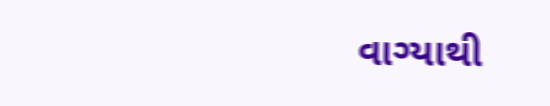વાગ્યાથી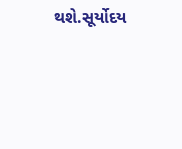થશે.સૂર્યોદય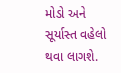મોડો અને સૂર્યાસ્ત વહેલો થવા લાગશે.